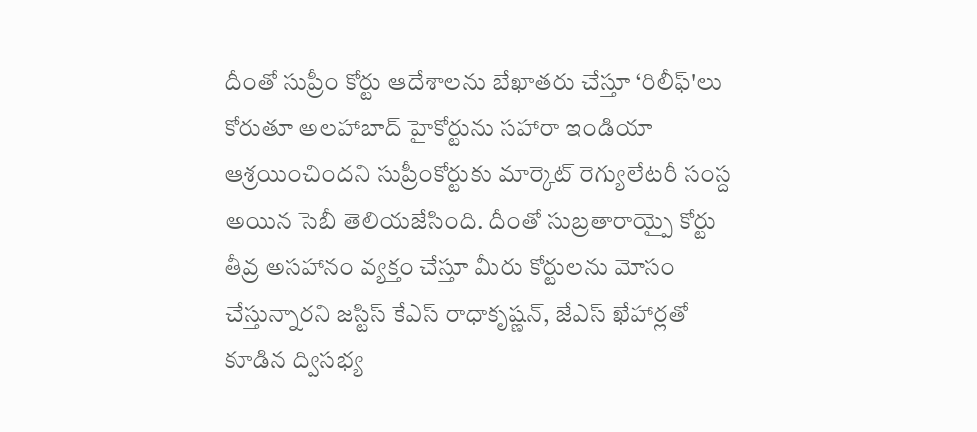దీంతో సుప్రీం కోర్టు ఆదేశాలను బేఖాతరు చేస్తూ ‘రిలీఫ్'లు కోరుతూ అలహాబాద్ హైకోర్టును సహారా ఇండియా ఆశ్రయించిందని సుప్రీంకోర్టుకు మార్కెట్ రెగ్యులేటరీ సంస్ద అయిన సెబీ తెలియజేసింది. దీంతో సుబ్రతారాయ్పై కోర్టు తీవ్ర అసహానం వ్యక్తం చేస్తూ మీరు కోర్టులను మోసం చేస్తున్నారని జస్టిస్ కేఎస్ రాధాకృష్ణన్, జేఎస్ ఖేహార్లతో కూడిన ద్విసభ్య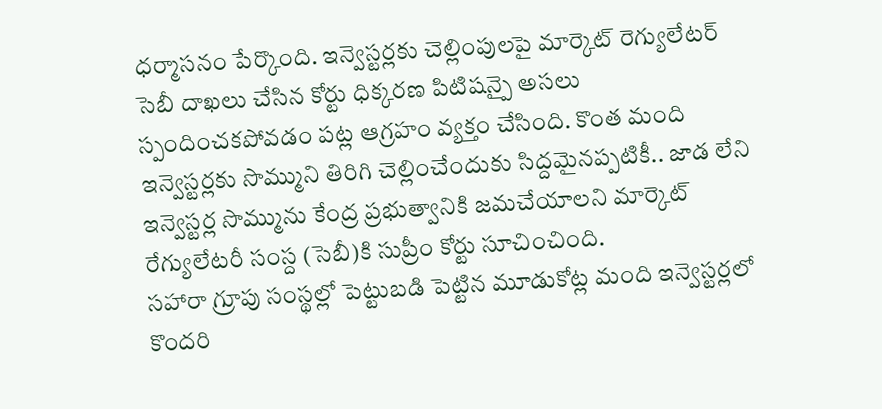ధర్మాసనం పేర్కొంది. ఇన్వెస్టర్లకు చెల్లింపులపై మార్కెట్ రెగ్యులేటర్ సెబీ దాఖలు చేసిన కోర్టు ధిక్కరణ పిటిషన్పై అసలు స్పందించకపోవడం పట్ల ఆగ్రహం వ్యక్తం చేసింది. కొంత మంది ఇన్వెస్టర్లకు సొమ్ముని తిరిగి చెల్లించేందుకు సిద్దమైనప్పటికీ.. జాడ లేని ఇన్వెస్టర్ల సొమ్మును కేంద్ర ప్రభుత్వానికి జమచేయాలని మార్కెట్ రేగ్యులేటరీ సంస్ద (సెబీ)కి సుప్రీం కోర్టు సూచించింది.
సహారా గ్రూపు సంస్థల్లో పెట్టుబడి పెట్టిన మూడుకోట్ల మంది ఇన్వెస్టర్లలో కొందరి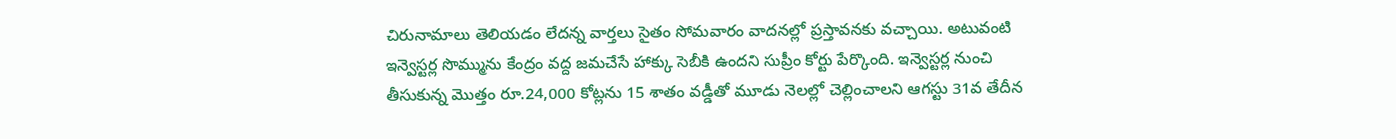చిరునామాలు తెలియడం లేదన్న వార్తలు సైతం సోమవారం వాదనల్లో ప్రస్తావనకు వచ్చాయి. అటువంటి ఇన్వెస్టర్ల సొమ్మును కేంద్రం వద్ద జమచేసే హాక్కు సెబీకి ఉందని సుప్రీం కోర్టు పేర్కొంది. ఇన్వెస్టర్ల నుంచి తీసుకున్న మొత్తం రూ.24,000 కోట్లను 15 శాతం వడ్డీతో మూడు నెలల్లో చెల్లించాలని ఆగస్టు 31వ తేదీన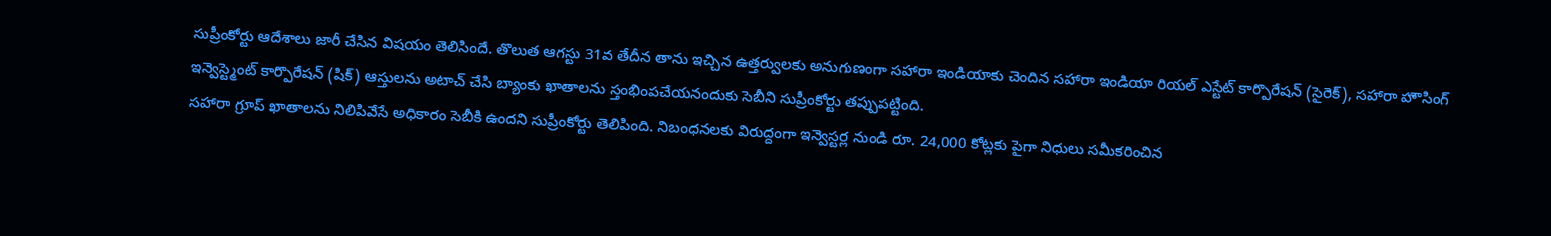సుప్రీంకోర్టు ఆదేశాలు జారీ చేసిన విషయం తెలిసిందే. తొలుత ఆగస్టు 31వ తేదీన తాను ఇచ్చిన ఉత్తర్వులకు అనుగుణంగా సహారా ఇండియాకు చెందిన సహారా ఇండియా రియల్ ఎస్టేట్ కార్పొరేషన్ (సైరెక్), సహారా హౌసింగ్ ఇన్వెస్ట్మెంట్ కార్పొరేషన్ (షిక్) ఆస్తులను అటాచ్ చేసి బ్యాంకు ఖాతాలను స్తంభింపచేయనందుకు సెబీని సుప్రీంకోర్టు తప్పుపట్టింది.
సహారా గ్రూప్ ఖాతాలను నిలిపివేసే అధికారం సెబీకి ఉందని సుప్రీంకోర్టు తెలిపింది. నిబంధనలకు విరుద్దంగా ఇన్వెస్టర్ల నుండి రూ. 24,000 కోట్లకు పైగా నిధులు సమీకరించిన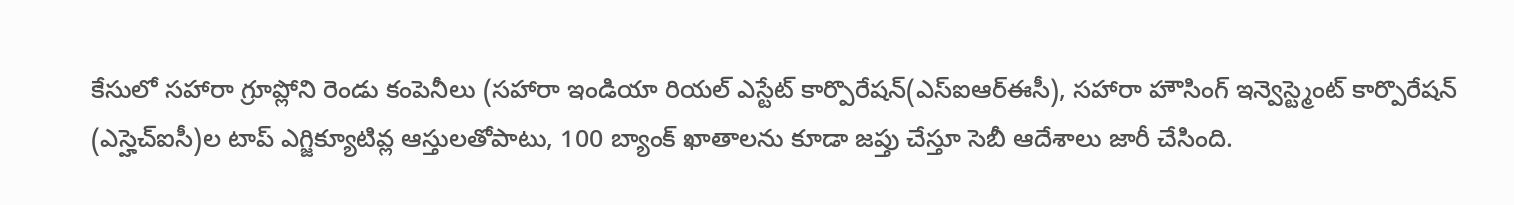కేసులో సహారా గ్రూప్లోని రెండు కంపెనీలు (సహారా ఇండియా రియల్ ఎస్టేట్ కార్పొరేషన్(ఎస్ఐఆర్ఈసీ), సహారా హౌసింగ్ ఇన్వెస్ట్మెంట్ కార్పొరేషన్ (ఎస్హెచ్ఐసీ)ల టాప్ ఎగ్జిక్యూటివ్ల ఆస్తులతోపాటు, 100 బ్యాంక్ ఖాతాలను కూడా జప్తు చేస్తూ సెబీ ఆదేశాలు జారీ చేసింది.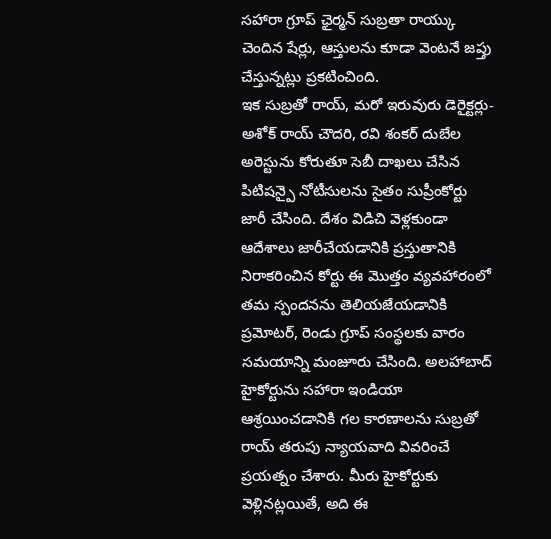సహారా గ్రూప్ ఛైర్మన్ సుబ్రతా రాయ్కు చెందిన షేర్లు, ఆస్తులను కూడా వెంటనే జప్తు చేస్తున్నట్లు ప్రకటించింది.
ఇక సుబ్రతో రాయ్, మరో ఇరువురు డెరైక్టర్లు- అశోక్ రాయ్ చౌదరి, రవి శంకర్ దుబేల అరెస్టును కోరుతూ సెబీ దాఖలు చేసిన పిటిషన్పై నోటీసులను సైతం సుప్రీంకోర్టు జారీ చేసింది. దేశం విడిచి వెళ్లకుండా ఆదేశాలు జారీచేయడానికి ప్రస్తుతానికి నిరాకరించిన కోర్టు ఈ మొత్తం వ్యవహారంలో తమ స్పందనను తెలియజేయడానికి ప్రమోటర్, రెండు గ్రూప్ సంస్థలకు వారం సమయాన్ని మంజూరు చేసింది. అలహాబాద్ హైకోర్టును సహారా ఇండియా ఆశ్రయించడానికి గల కారణాలను సుబ్రతో రాయ్ తరుపు న్యాయవాది వివరించే ప్రయత్నం చేశారు. మీరు హైకోర్టుకు వెళ్లినట్లయితే, అది ఈ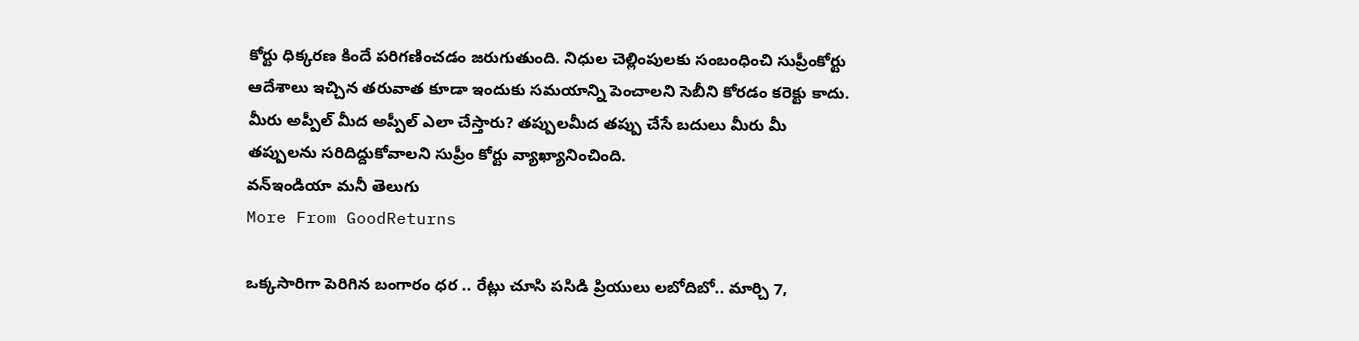కోర్టు ధిక్కరణ కిందే పరిగణించడం జరుగుతుంది. నిధుల చెల్లింపులకు సంబంధించి సుప్రీంకోర్టు ఆదేశాలు ఇచ్చిన తరువాత కూడా ఇందుకు సమయాన్ని పెంచాలని సెబీని కోరడం కరెక్టు కాదు. మీరు అప్పీల్ మీద అప్పీల్ ఎలా చేస్తారు? తప్పులమీద తప్పు చేసే బదులు మీరు మీ తప్పులను సరిదిద్దుకోవాలని సుప్రీం కోర్టు వ్యాఖ్యానించింది.
వన్ఇండియా మనీ తెలుగు
More From GoodReturns

ఒక్కసారిగా పెరిగిన బంగారం ధర .. రేట్లు చూసి పసిడి ప్రియులు లబోదిబో.. మార్చి 7,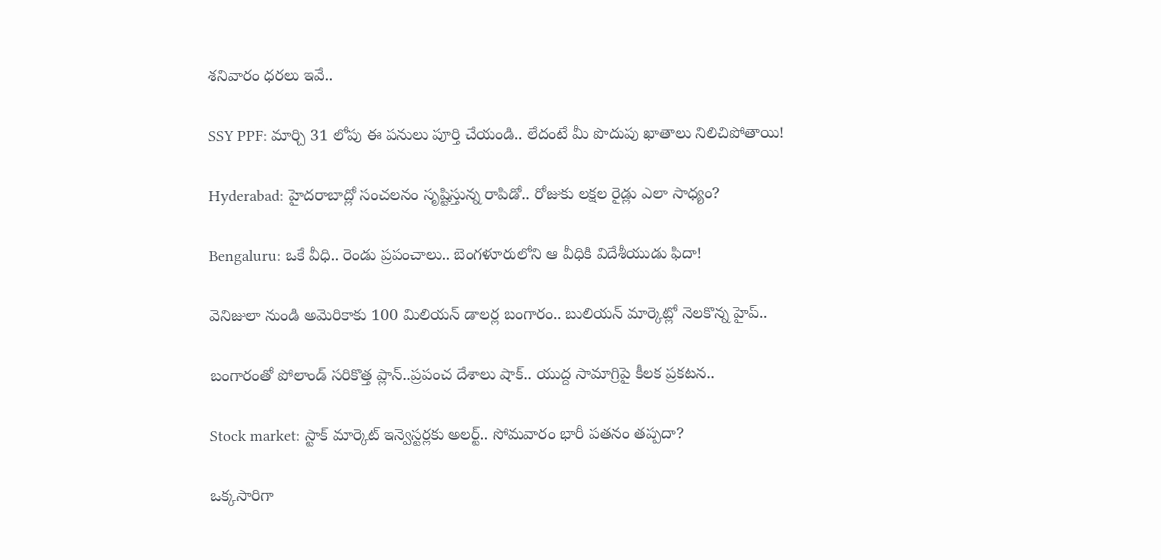శనివారం ధరలు ఇవే..

SSY PPF: మార్చి 31 లోపు ఈ పనులు పూర్తి చేయండి.. లేదంటే మీ పొదుపు ఖాతాలు నిలిచిపోతాయి!

Hyderabad: హైదరాబాద్లో సంచలనం సృష్టిస్తున్న రాపిడో.. రోజుకు లక్షల రైడ్లు ఎలా సాధ్యం?

Bengaluru: ఒకే వీధి.. రెండు ప్రపంచాలు.. బెంగళూరులోని ఆ వీధికి విదేశీయుడు ఫిదా!

వెనిజులా నుండి అమెరికాకు 100 మిలియన్ డాలర్ల బంగారం.. బులియన్ మార్కెట్లో నెలకొన్న హైప్..

బంగారంతో పోలాండ్ సరికొత్త ప్లాన్..ప్రపంచ దేశాలు షాక్.. యుద్ద సామాగ్రిపై కీలక ప్రకటన..

Stock market: స్టాక్ మార్కెట్ ఇన్వెస్టర్లకు అలర్ట్.. సోమవారం భారీ పతనం తప్పదా?

ఒక్కసారిగా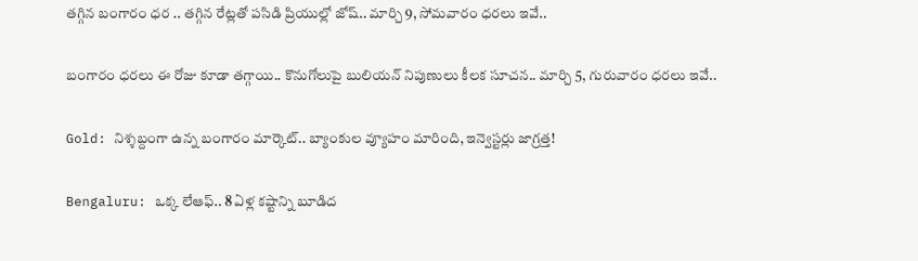తగ్గిన బంగారం ధర .. తగ్గిన రేట్లతో పసిడి ప్రియుల్లో జోష్.. మార్చి 9, సోమవారం ధరలు ఇవే..

బంగారం ధరలు ఈ రోజు కూడా తగ్గాయి.. కొనుగోలుపై బులియన్ నిపుణులు కీలక సూచన.. మార్చి 5, గురువారం ధరలు ఇవే..

Gold: నిశ్శబ్దంగా ఉన్న బంగారం మార్కెట్.. బ్యాంకుల వ్యూహం మారింది, ఇన్వెస్టర్లు జాగ్రత్త!

Bengaluru: ఒక్క లేఆఫ్.. 8 ఏళ్ల కష్టాన్ని బూడిద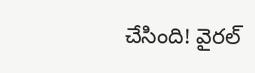చేసింది! వైరల్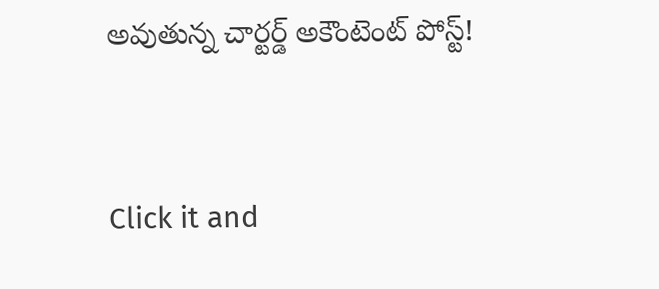అవుతున్న చార్టర్డ్ అకౌంటెంట్ పోస్ట్!



Click it and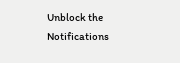Unblock the Notifications